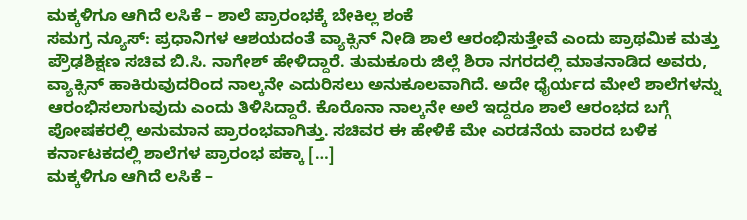ಮಕ್ಕಳಿಗೂ ಆಗಿದೆ ಲಸಿಕೆ – ಶಾಲೆ ಪ್ರಾರಂಭಕ್ಕೆ ಬೇಕಿಲ್ಲ ಶಂಕೆ
ಸಮಗ್ರ ನ್ಯೂಸ್: ಪ್ರಧಾನಿಗಳ ಆಶಯದಂತೆ ವ್ಯಾಕ್ಸಿನ್ ನೀಡಿ ಶಾಲೆ ಆರಂಭಿಸುತ್ತೇವೆ ಎಂದು ಪ್ರಾಥಮಿಕ ಮತ್ತು ಪ್ರೌಢಶಿಕ್ಷಣ ಸಚಿವ ಬಿ.ಸಿ. ನಾಗೇಶ್ ಹೇಳಿದ್ದಾರೆ. ತುಮಕೂರು ಜಿಲ್ಲೆ ಶಿರಾ ನಗರದಲ್ಲಿ ಮಾತನಾಡಿದ ಅವರು, ವ್ಯಾಕ್ಸಿನ್ ಹಾಕಿರುವುದರಿಂದ ನಾಲ್ಕನೇ ಎದುರಿಸಲು ಅನುಕೂಲವಾಗಿದೆ. ಅದೇ ಧೈರ್ಯದ ಮೇಲೆ ಶಾಲೆಗಳನ್ನು ಆರಂಭಿಸಲಾಗುವುದು ಎಂದು ತಿಳಿಸಿದ್ದಾರೆ. ಕೊರೊನಾ ನಾಲ್ಕನೇ ಅಲೆ ಇದ್ದರೂ ಶಾಲೆ ಆರಂಭದ ಬಗ್ಗೆ ಪೋಷಕರಲ್ಲಿ ಅನುಮಾನ ಪ್ರಾರಂಭವಾಗಿತ್ತು. ಸಚಿವರ ಈ ಹೇಳಿಕೆ ಮೇ ಎರಡನೆಯ ವಾರದ ಬಳಿಕ ಕರ್ನಾಟಕದಲ್ಲಿ ಶಾಲೆಗಳ ಪ್ರಾರಂಭ ಪಕ್ಕಾ […]
ಮಕ್ಕಳಿಗೂ ಆಗಿದೆ ಲಸಿಕೆ –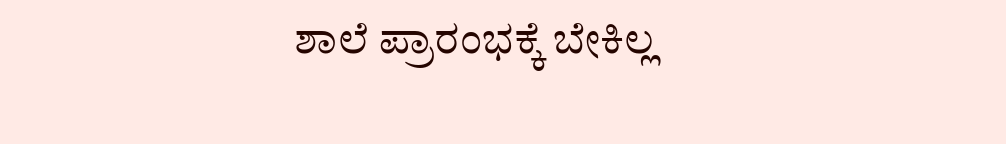ಶಾಲೆ ಪ್ರಾರಂಭಕ್ಕೆ ಬೇಕಿಲ್ಲ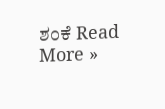ಶಂಕೆ Read More »